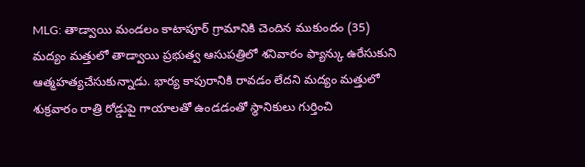MLG: తాడ్వాయి మండలం కాటాపూర్ గ్రామానికి చెందిన ముకుందం (35) మద్యం మత్తులో తాడ్వాయి ప్రభుత్వ ఆసుపత్రిలో శనివారం ఫ్యాన్కు ఉరేసుకుని ఆత్మహత్యచేసుకున్నాడు. భార్య కాపురానికి రావడం లేదని మద్యం మత్తులో శుక్రవారం రాత్రి రోడ్డుపై గాయాలతో ఉండడంతో స్థానికులు గుర్తించి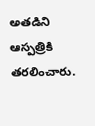అతడిని ఆస్పత్రికి తరలించారు.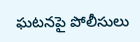ఘటనపై పోలీసులు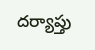దర్యాప్తు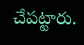చేపట్టారు.